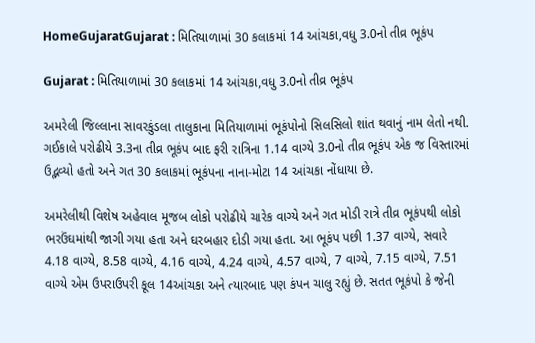HomeGujaratGujarat : મિતિયાળામાં 30 કલાકમાં 14 આંચકા,વધુ 3.0નો તીવ્ર ભૂકંપ

Gujarat : મિતિયાળામાં 30 કલાકમાં 14 આંચકા,વધુ 3.0નો તીવ્ર ભૂકંપ

અમરેલી જિલ્લાના સાવરકુંડલા તાલુકાના મિતિયાળામાં ભૂકંપોનો સિલસિલો શાંત થવાનું નામ લેતો નથી. ગઈકાલે પરોઢીયે 3.3ના તીવ્ર ભૂકંપ બાદ ફરી રાત્રિના 1.14 વાગ્યે 3.0નો તીવ્ર ભૂકંપ એક જ વિસ્તારમાં ઉદ્ભવ્યો હતો અને ગત 30 કલાકમાં ભૂકંપના નાના-મોટા 14 આંચકા નોંધાયા છે.

અમરેલીથી વિશેષ અહેવાલ મૂજબ લોકો પરોઢીયે ચારેક વાગ્યે અને ગત મોડી રાત્રે તીવ્ર ભૂકંપથી લોકો ભરઉંઘમાંથી જાગી ગયા હતા અને ઘરબહાર દોડી ગયા હતા. આ ભૂકંપ પછી 1.37 વાગ્યે, સવારે 4.18 વાગ્યે, 8.58 વાગ્યે, 4.16 વાગ્યે, 4.24 વાગ્યે, 4.57 વાગ્યે, 7 વાગ્યે, 7.15 વાગ્યે, 7.51 વાગ્યે એમ ઉપરાઉપરી કૂલ 14આંચકા અને ત્યારબાદ પણ કંપન ચાલુ રહ્યું છે. સતત ભૂકંપો કે જેની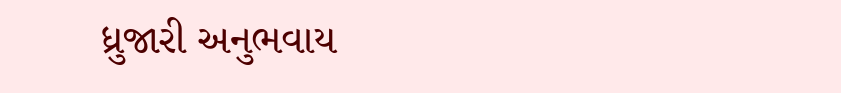ધ્રુજારી અનુભવાય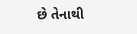છે તેનાથી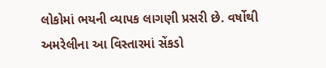લોકોમાં ભયની વ્યાપક લાગણી પ્રસરી છે. વર્ષોથી અમરેલીના આ વિસ્તારમાં સેંકડો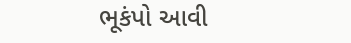ભૂકંપો આવી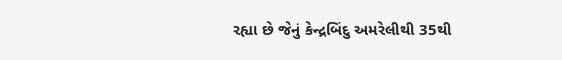રહ્યા છે જેનું કેન્દ્રબિંદુ અમરેલીથી 35થી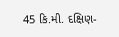45 કિ.મી. દક્ષિણ-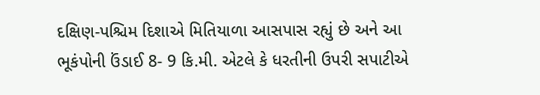દક્ષિણ-પશ્ચિમ દિશાએ મિતિયાળા આસપાસ રહ્યું છે અને આ ભૂકંપોની ઉંડાઈ 8- 9 કિ.મી. એટલે કે ધરતીની ઉપરી સપાટીએ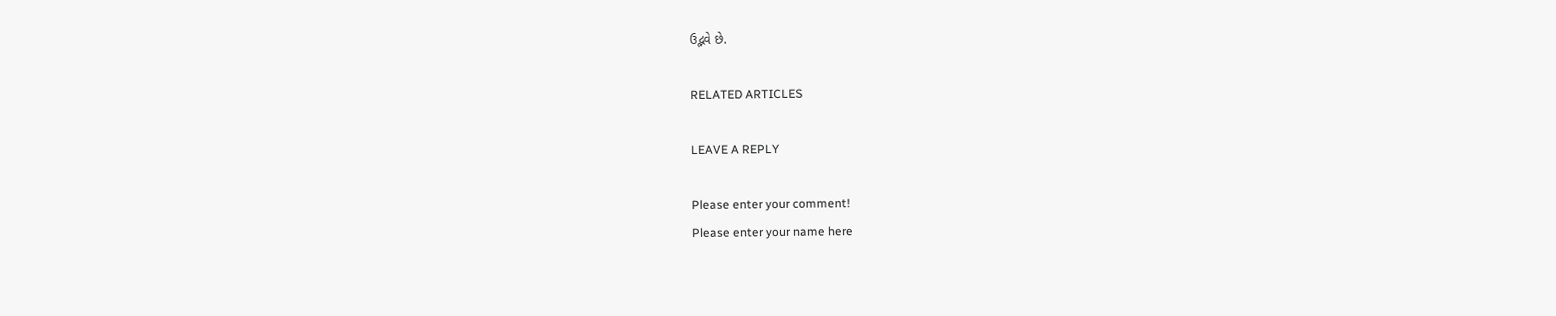ઉદ્ભવે છે.

RELATED ARTICLES

LEAVE A REPLY

Please enter your comment!
Please enter your name here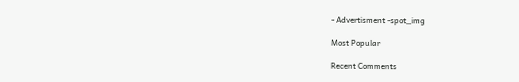- Advertisment -spot_img

Most Popular

Recent Comments